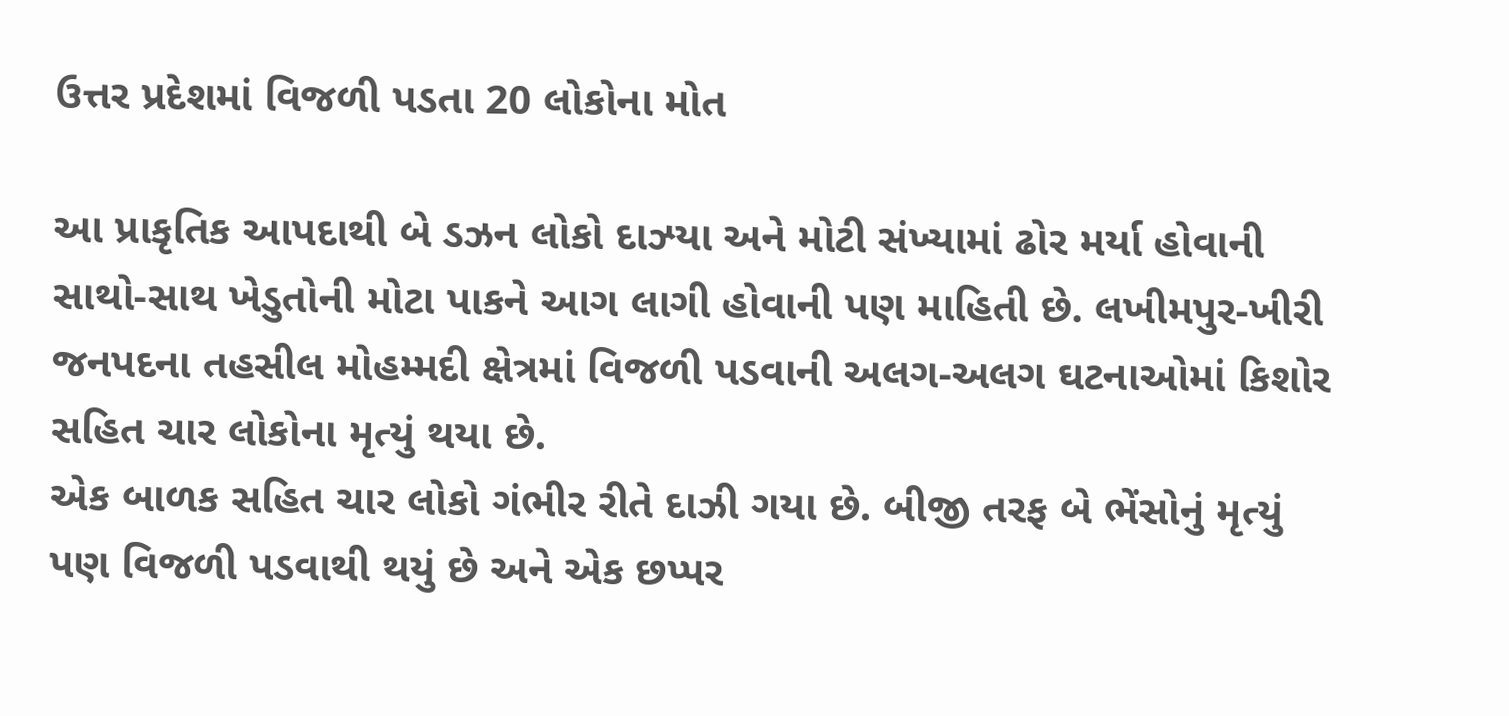ઉત્તર પ્રદેશમાં વિજળી પડતા 20 લોકોના મોત

આ પ્રાકૃતિક આપદાથી બે ડઝન લોકો દાઝ્યા અને મોટી સંખ્યામાં ઢોર મર્યા હોવાની સાથો-સાથ ખેડુતોની મોટા પાકને આગ લાગી હોવાની પણ માહિતી છે. લખીમપુર-ખીરી જનપદના તહસીલ મોહમ્મદી ક્ષેત્રમાં વિજળી પડવાની અલગ-અલગ ઘટનાઓમાં કિશોર સહિત ચાર લોકોના મૃત્યું થયા છે.
એક બાળક સહિત ચાર લોકો ગંભીર રીતે દાઝી ગયા છે. બીજી તરફ બે ભેંસોનું મૃત્યું પણ વિજળી પડવાથી થયું છે અને એક છપ્પર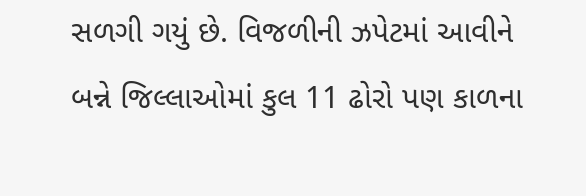સળગી ગયું છે. વિજળીની ઝપેટમાં આવીને બન્ને જિલ્લાઓમાં કુલ 11 ઢોરો પણ કાળના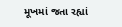મૂખમાં જતા રહ્યાં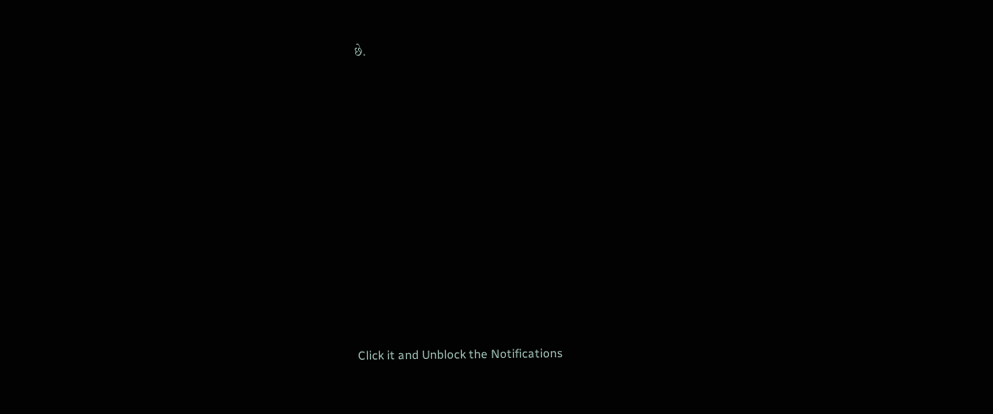છે.












Click it and Unblock the Notifications